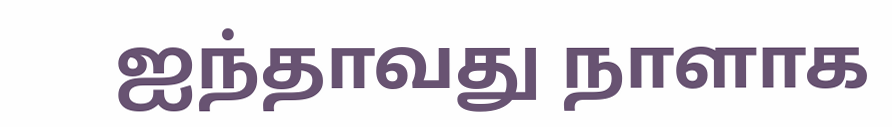ஐந்தாவது நாளாக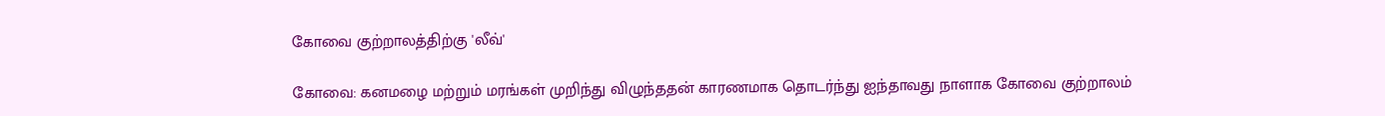கோவை குற்றாலத்திற்கு 'லீவ்'

கோவை: கனமழை மற்றும் மரங்கள் முறிந்து விழுந்ததன் காரணமாக தொடர்ந்து ஐந்தாவது நாளாக கோவை குற்றாலம்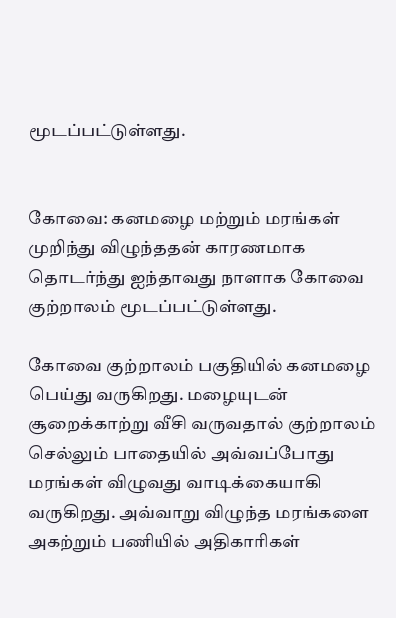மூடப்பட்டுள்ளது.


கோவை: கனமழை மற்றும் மரங்கள் முறிந்து விழுந்ததன் காரணமாக தொடர்ந்து ஐந்தாவது நாளாக கோவை குற்றாலம் மூடப்பட்டுள்ளது.

கோவை குற்றாலம் பகுதியில் கனமழை பெய்து வருகிறது. மழையுடன் சூறைக்காற்று வீசி வருவதால் குற்றாலம் செல்லும் பாதையில் அவ்வப்போது மரங்கள் விழுவது வாடிக்கையாகி வருகிறது. அவ்வாறு விழுந்த மரங்களை அகற்றும் பணியில் அதிகாரிகள்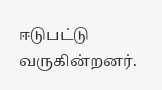ஈடுபட்டு வருகின்றனர்.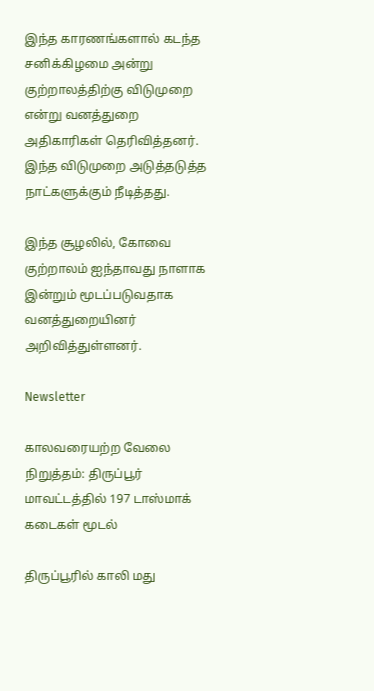இந்த காரணங்களால் கடந்த சனிக்கிழமை அன்று குற்றாலத்திற்கு விடுமுறை என்று வனத்துறை அதிகாரிகள் தெரிவித்தனர். இந்த விடுமுறை அடுத்தடுத்த நாட்களுக்கும் நீடித்தது.

இந்த சூழலில், கோவை குற்றாலம் ஐந்தாவது நாளாக இன்றும் மூடப்படுவதாக வனத்துறையினர் அறிவித்துள்ளனர்.

Newsletter

காலவரையற்ற வேலை நிறுத்தம்: திருப்பூர் மாவட்டத்தில் 197 டாஸ்மாக் கடைகள் மூடல்

திருப்பூரில் காலி மது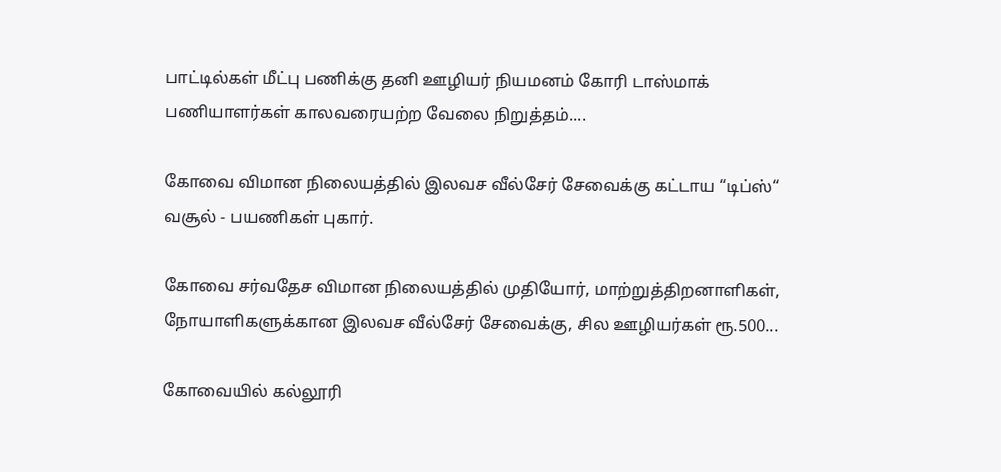பாட்டில்கள் மீட்பு பணிக்கு தனி ஊழியர் நியமனம் கோரி டாஸ்மாக் பணியாளர்கள் காலவரையற்ற வேலை நிறுத்தம்....

கோவை விமான நிலையத்தில் இலவச வீல்சேர் சேவைக்கு கட்டாய “டிப்ஸ்“ வசூல் - பயணிகள் புகார்.

கோவை சர்வதேச விமான நிலையத்தில் முதியோர், மாற்றுத்திறனாளிகள், நோயாளிகளுக்கான இலவச வீல்சேர் சேவைக்கு, சில ஊழியர்கள் ரூ.500...

கோவையில் கல்லூரி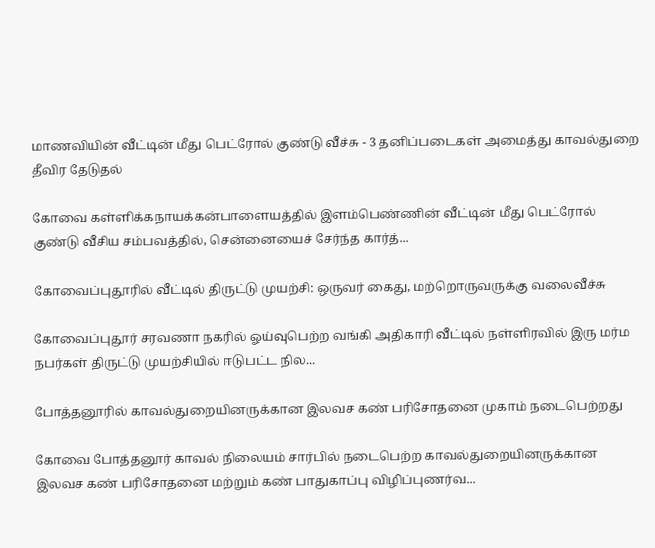மாணவியின் வீட்டின் மீது பெட்ரோல் குண்டு வீச்சு - 3 தனிப்படைகள் அமைத்து காவல்துறை தீவிர தேடுதல்

கோவை கள்ளிக்கநாயக்கன்பாளையத்தில் இளம்பெண்ணின் வீட்டின் மீது பெட்ரோல் குண்டு வீசிய சம்பவத்தில், சென்னையைச் சேர்ந்த கார்த்...

கோவைப்புதூரில் வீட்டில் திருட்டு முயற்சி: ஒருவர் கைது, மற்றொருவருக்கு வலைவீச்சு

கோவைப்புதூர் சரவணா நகரில் ஓய்வுபெற்ற வங்கி அதிகாரி வீட்டில் நள்ளிரவில் இரு மர்ம நபர்கள் திருட்டு முயற்சியில் ஈடுபட்ட நில...

போத்தனூரில் காவல்துறையினருக்கான இலவச கண் பரிசோதனை முகாம் நடைபெற்றது

கோவை போத்தனூர் காவல் நிலையம் சார்பில் நடைபெற்ற காவல்துறையினருக்கான இலவச கண் பரிசோதனை மற்றும் கண் பாதுகாப்பு விழிப்புணர்வ...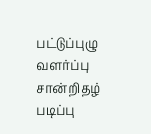பட்டுப்புழு வளர்ப்பு சான்றிதழ் படிப்பு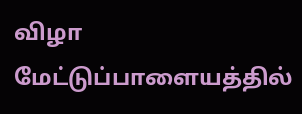விழா மேட்டுப்பாளையத்தில்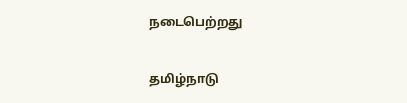நடைபெற்றது

தமிழ்நாடு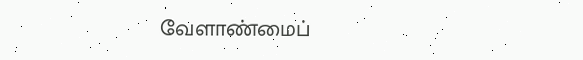வேளாண்மைப்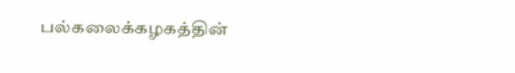பல்கலைக்கழகத்தின்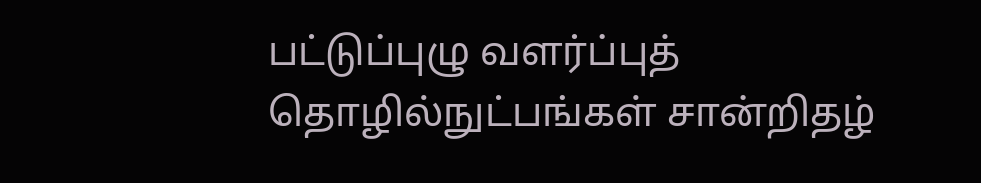பட்டுப்புழு வளர்ப்புத் தொழில்நுட்பங்கள் சான்றிதழ்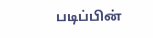படிப்பின்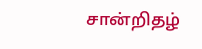சான்றிதழ்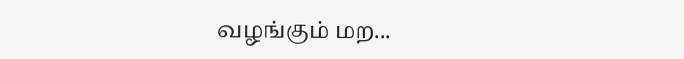வழங்கும் மற...